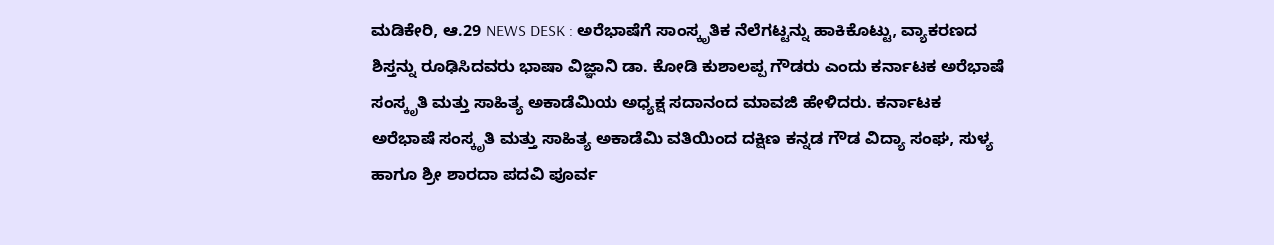ಮಡಿಕೇರಿ, ಆ.29 NEWS DESK : ಅರೆಭಾಷೆಗೆ ಸಾಂಸ್ಕೃತಿಕ ನೆಲೆಗಟ್ಟನ್ನು ಹಾಕಿಕೊಟ್ಟು, ವ್ಯಾಕರಣದ ಶಿಸ್ತನ್ನು ರೂಢಿಸಿದವರು ಭಾಷಾ ವಿಜ್ಞಾನಿ ಡಾ. ಕೋಡಿ ಕುಶಾಲಪ್ಪ ಗೌಡರು ಎಂದು ಕರ್ನಾಟಕ ಅರೆಭಾಷೆ ಸಂಸ್ಕೃತಿ ಮತ್ತು ಸಾಹಿತ್ಯ ಅಕಾಡೆಮಿಯ ಅಧ್ಯಕ್ಷ ಸದಾನಂದ ಮಾವಜಿ ಹೇಳಿದರು. ಕರ್ನಾಟಕ ಅರೆಭಾಷೆ ಸಂಸ್ಕೃತಿ ಮತ್ತು ಸಾಹಿತ್ಯ ಅಕಾಡೆಮಿ ವತಿಯಿಂದ ದಕ್ಷಿಣ ಕನ್ನಡ ಗೌಡ ವಿದ್ಯಾ ಸಂಘ, ಸುಳ್ಯ ಹಾಗೂ ಶ್ರೀ ಶಾರದಾ ಪದವಿ ಪೂರ್ವ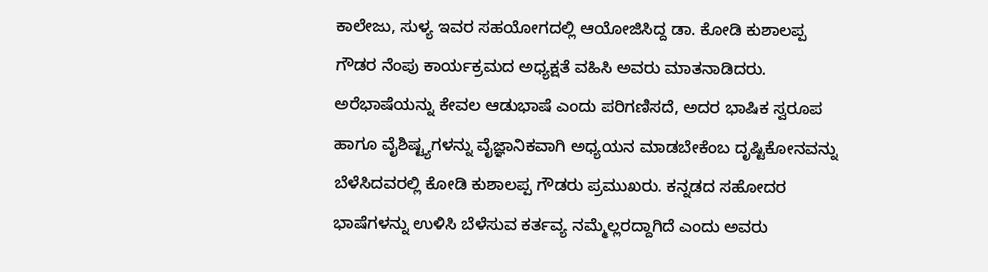ಕಾಲೇಜು, ಸುಳ್ಯ ಇವರ ಸಹಯೋಗದಲ್ಲಿ ಆಯೋಜಿಸಿದ್ದ ಡಾ. ಕೋಡಿ ಕುಶಾಲಪ್ಪ ಗೌಡರ ನೆಂಪು ಕಾರ್ಯಕ್ರಮದ ಅಧ್ಯಕ್ಷತೆ ವಹಿಸಿ ಅವರು ಮಾತನಾಡಿದರು. ಅರೆಭಾಷೆಯನ್ನು ಕೇವಲ ಆಡುಭಾಷೆ ಎಂದು ಪರಿಗಣಿಸದೆ, ಅದರ ಭಾಷಿಕ ಸ್ವರೂಪ ಹಾಗೂ ವೈಶಿಷ್ಟ್ಯಗಳನ್ನು ವೈಜ್ಞಾನಿಕವಾಗಿ ಅಧ್ಯಯನ ಮಾಡಬೇಕೆಂಬ ದೃಷ್ಟಿಕೋನವನ್ನು ಬೆಳೆಸಿದವರಲ್ಲಿ ಕೋಡಿ ಕುಶಾಲಪ್ಪ ಗೌಡರು ಪ್ರಮುಖರು. ಕನ್ನಡದ ಸಹೋದರ ಭಾಷೆಗಳನ್ನು ಉಳಿಸಿ ಬೆಳೆಸುವ ಕರ್ತವ್ಯ ನಮ್ಮೆಲ್ಲರದ್ದಾಗಿದೆ ಎಂದು ಅವರು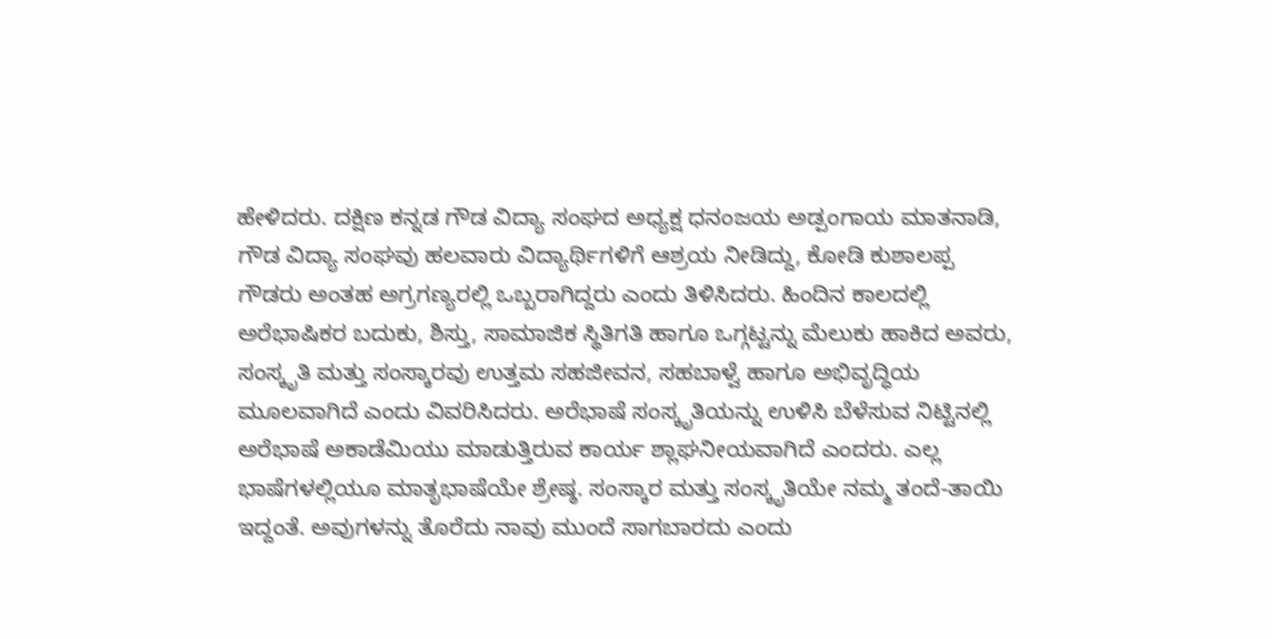ಹೇಳಿದರು. ದಕ್ಷಿಣ ಕನ್ನಡ ಗೌಡ ವಿದ್ಯಾ ಸಂಘದ ಅಧ್ಯಕ್ಷ ಧನಂಜಯ ಅಡ್ಪಂಗಾಯ ಮಾತನಾಡಿ, ಗೌಡ ವಿದ್ಯಾ ಸಂಘವು ಹಲವಾರು ವಿದ್ಯಾರ್ಥಿಗಳಿಗೆ ಆಶ್ರಯ ನೀಡಿದ್ದು, ಕೋಡಿ ಕುಶಾಲಪ್ಪ ಗೌಡರು ಅಂತಹ ಅಗ್ರಗಣ್ಯರಲ್ಲಿ ಒಬ್ಬರಾಗಿದ್ದರು ಎಂದು ತಿಳಿಸಿದರು. ಹಿಂದಿನ ಕಾಲದಲ್ಲಿ ಅರೆಭಾಷಿಕರ ಬದುಕು, ಶಿಸ್ತು, ಸಾಮಾಜಿಕ ಸ್ಥಿತಿಗತಿ ಹಾಗೂ ಒಗ್ಗಟ್ಟನ್ನು ಮೆಲುಕು ಹಾಕಿದ ಅವರು, ಸಂಸ್ಕೃತಿ ಮತ್ತು ಸಂಸ್ಕಾರವು ಉತ್ತಮ ಸಹಜೀವನ, ಸಹಬಾಳ್ವೆ ಹಾಗೂ ಅಭಿವೃದ್ಧಿಯ ಮೂಲವಾಗಿದೆ ಎಂದು ವಿವರಿಸಿದರು. ಅರೆಭಾಷೆ ಸಂಸ್ಕೃತಿಯನ್ನು ಉಳಿಸಿ ಬೆಳೆಸುವ ನಿಟ್ಟಿನಲ್ಲಿ ಅರೆಭಾಷೆ ಅಕಾಡೆಮಿಯು ಮಾಡುತ್ತಿರುವ ಕಾರ್ಯ ಶ್ಲಾಘನೀಯವಾಗಿದೆ ಎಂದರು. ಎಲ್ಲ ಭಾಷೆಗಳಲ್ಲಿಯೂ ಮಾತೃಭಾಷೆಯೇ ಶ್ರೇಷ್ಠ. ಸಂಸ್ಕಾರ ಮತ್ತು ಸಂಸ್ಕೃತಿಯೇ ನಮ್ಮ ತಂದೆ-ತಾಯಿ ಇದ್ದಂತೆ. ಅವುಗಳನ್ನು ತೊರೆದು ನಾವು ಮುಂದೆ ಸಾಗಬಾರದು ಎಂದು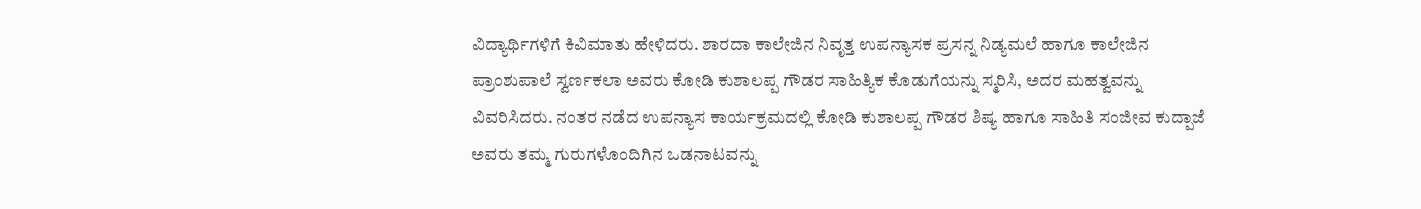ವಿದ್ಯಾರ್ಥಿಗಳಿಗೆ ಕಿವಿಮಾತು ಹೇಳಿದರು. ಶಾರದಾ ಕಾಲೇಜಿನ ನಿವೃತ್ತ ಉಪನ್ಯಾಸಕ ಪ್ರಸನ್ನ ನಿಡ್ಯಮಲೆ ಹಾಗೂ ಕಾಲೇಜಿನ ಪ್ರಾಂಶುಪಾಲೆ ಸ್ವರ್ಣಕಲಾ ಅವರು ಕೋಡಿ ಕುಶಾಲಪ್ಪ ಗೌಡರ ಸಾಹಿತ್ಯಿಕ ಕೊಡುಗೆಯನ್ನು ಸ್ಮರಿಸಿ, ಅದರ ಮಹತ್ವವನ್ನು ವಿವರಿಸಿದರು. ನಂತರ ನಡೆದ ಉಪನ್ಯಾಸ ಕಾರ್ಯಕ್ರಮದಲ್ಲಿ ಕೋಡಿ ಕುಶಾಲಪ್ಪ ಗೌಡರ ಶಿಷ್ಯ ಹಾಗೂ ಸಾಹಿತಿ ಸಂಜೀವ ಕುದ್ಪಾಜೆ ಅವರು ತಮ್ಮ ಗುರುಗಳೊಂದಿಗಿನ ಒಡನಾಟವನ್ನು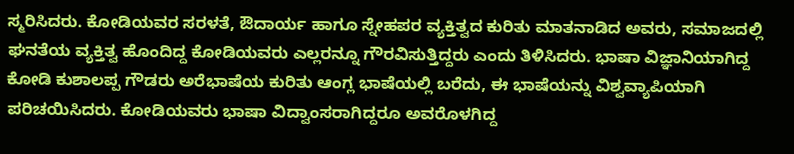ಸ್ಮರಿಸಿದರು. ಕೋಡಿಯವರ ಸರಳತೆ, ಔದಾರ್ಯ ಹಾಗೂ ಸ್ನೇಹಪರ ವ್ಯಕ್ತಿತ್ವದ ಕುರಿತು ಮಾತನಾಡಿದ ಅವರು, ಸಮಾಜದಲ್ಲಿ ಘನತೆಯ ವ್ಯಕ್ತಿತ್ವ ಹೊಂದಿದ್ದ ಕೋಡಿಯವರು ಎಲ್ಲರನ್ನೂ ಗೌರವಿಸುತ್ತಿದ್ದರು ಎಂದು ತಿಳಿಸಿದರು. ಭಾಷಾ ವಿಜ್ಞಾನಿಯಾಗಿದ್ದ ಕೋಡಿ ಕುಶಾಲಪ್ಪ ಗೌಡರು ಅರೆಭಾಷೆಯ ಕುರಿತು ಆಂಗ್ಲ ಭಾಷೆಯಲ್ಲಿ ಬರೆದು, ಈ ಭಾಷೆಯನ್ನು ವಿಶ್ವವ್ಯಾಪಿಯಾಗಿ ಪರಿಚಯಿಸಿದರು. ಕೋಡಿಯವರು ಭಾಷಾ ವಿದ್ವಾಂಸರಾಗಿದ್ದರೂ ಅವರೊಳಗಿದ್ದ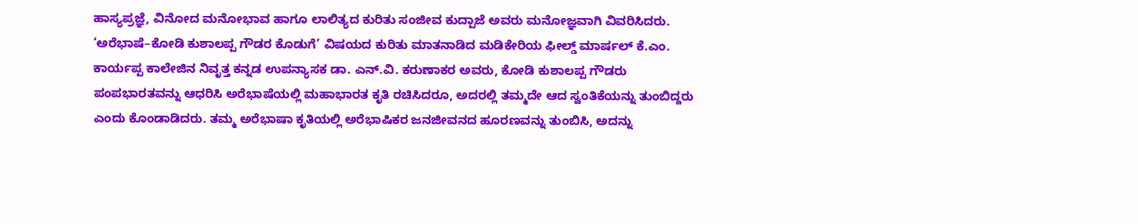ಹಾಸ್ಯಪ್ರಜ್ಞೆ, ವಿನೋದ ಮನೋಭಾವ ಹಾಗೂ ಲಾಲಿತ್ಯದ ಕುರಿತು ಸಂಜೀವ ಕುದ್ಪಾಜೆ ಅವರು ಮನೋಜ್ಞವಾಗಿ ವಿವರಿಸಿದರು. ‘ಅರೆಭಾಷೆ–ಕೋಡಿ ಕುಶಾಲಪ್ಪ ಗೌಡರ ಕೊಡುಗೆ’ ವಿಷಯದ ಕುರಿತು ಮಾತನಾಡಿದ ಮಡಿಕೇರಿಯ ಫೀಲ್ಡ್ ಮಾರ್ಷಲ್ ಕೆ.ಎಂ. ಕಾರ್ಯಪ್ಪ ಕಾಲೇಜಿನ ನಿವೃತ್ತ ಕನ್ನಡ ಉಪನ್ಯಾಸಕ ಡಾ. ಎನ್.ವಿ. ಕರುಣಾಕರ ಅವರು, ಕೋಡಿ ಕುಶಾಲಪ್ಪ ಗೌಡರು ಪಂಪಭಾರತವನ್ನು ಆಧರಿಸಿ ಅರೆಭಾಷೆಯಲ್ಲಿ ಮಹಾಭಾರತ ಕೃತಿ ರಚಿಸಿದರೂ, ಅದರಲ್ಲಿ ತಮ್ಮದೇ ಆದ ಸ್ವಂತಿಕೆಯನ್ನು ತುಂಬಿದ್ದರು ಎಂದು ಕೊಂಡಾಡಿದರು. ತಮ್ಮ ಅರೆಭಾಷಾ ಕೃತಿಯಲ್ಲಿ ಅರೆಭಾಷಿಕರ ಜನಜೀವನದ ಹೂರಣವನ್ನು ತುಂಬಿಸಿ, ಅದನ್ನು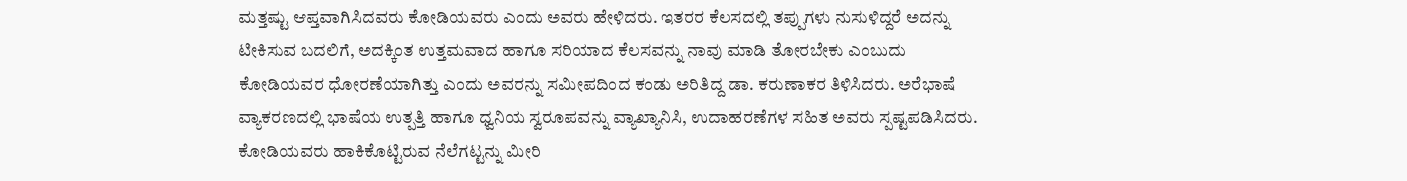ಮತ್ತಷ್ಟು ಆಪ್ತವಾಗಿಸಿದವರು ಕೋಡಿಯವರು ಎಂದು ಅವರು ಹೇಳಿದರು. ಇತರರ ಕೆಲಸದಲ್ಲಿ ತಪ್ಪುಗಳು ನುಸುಳಿದ್ದರೆ ಅದನ್ನು ಟೀಕಿಸುವ ಬದಲಿಗೆ, ಅದಕ್ಕಿಂತ ಉತ್ತಮವಾದ ಹಾಗೂ ಸರಿಯಾದ ಕೆಲಸವನ್ನು ನಾವು ಮಾಡಿ ತೋರಬೇಕು ಎಂಬುದು ಕೋಡಿಯವರ ಧೋರಣೆಯಾಗಿತ್ತು ಎಂದು ಅವರನ್ನು ಸಮೀಪದಿಂದ ಕಂಡು ಅರಿತಿದ್ದ ಡಾ. ಕರುಣಾಕರ ತಿಳಿಸಿದರು. ಅರೆಭಾಷೆ ವ್ಯಾಕರಣದಲ್ಲಿ ಭಾಷೆಯ ಉತ್ಪತ್ತಿ ಹಾಗೂ ಧ್ವನಿಯ ಸ್ವರೂಪವನ್ನು ವ್ಯಾಖ್ಯಾನಿಸಿ, ಉದಾಹರಣೆಗಳ ಸಹಿತ ಅವರು ಸ್ಪಷ್ಟಪಡಿಸಿದರು. ಕೋಡಿಯವರು ಹಾಕಿಕೊಟ್ಟಿರುವ ನೆಲೆಗಟ್ಟನ್ನು ಮೀರಿ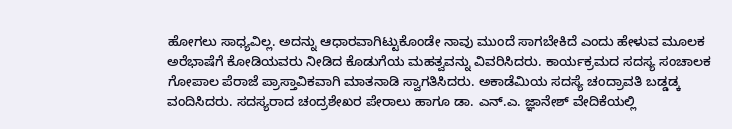ಹೋಗಲು ಸಾಧ್ಯವಿಲ್ಲ. ಅದನ್ನು ಆಧಾರವಾಗಿಟ್ಟುಕೊಂಡೇ ನಾವು ಮುಂದೆ ಸಾಗಬೇಕಿದೆ ಎಂದು ಹೇಳುವ ಮೂಲಕ ಅರೆಭಾಷೆಗೆ ಕೋಡಿಯವರು ನೀಡಿದ ಕೊಡುಗೆಯ ಮಹತ್ವವನ್ನು ವಿವರಿಸಿದರು. ಕಾರ್ಯಕ್ರಮದ ಸದಸ್ಯ ಸಂಚಾಲಕ ಗೋಪಾಲ ಪೆರಾಜೆ ಪ್ರಾಸ್ತಾವಿಕವಾಗಿ ಮಾತನಾಡಿ ಸ್ವಾಗತಿಸಿದರು. ಅಕಾಡೆಮಿಯ ಸದಸ್ಯೆ ಚಂದ್ರಾವತಿ ಬಡ್ಡಡ್ಕ ವಂದಿಸಿದರು. ಸದಸ್ಯರಾದ ಚಂದ್ರಶೇಖರ ಪೇರಾಲು ಹಾಗೂ ಡಾ. ಎನ್.ಎ. ಜ್ಞಾನೇಶ್ ವೇದಿಕೆಯಲ್ಲಿ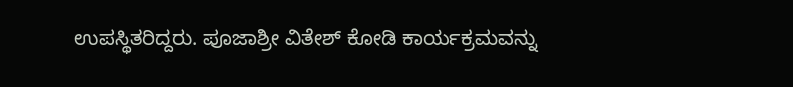ಉಪಸ್ಥಿತರಿದ್ದರು. ಪೂಜಾಶ್ರೀ ವಿತೇಶ್ ಕೋಡಿ ಕಾರ್ಯಕ್ರಮವನ್ನು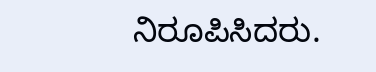ನಿರೂಪಿಸಿದರು.